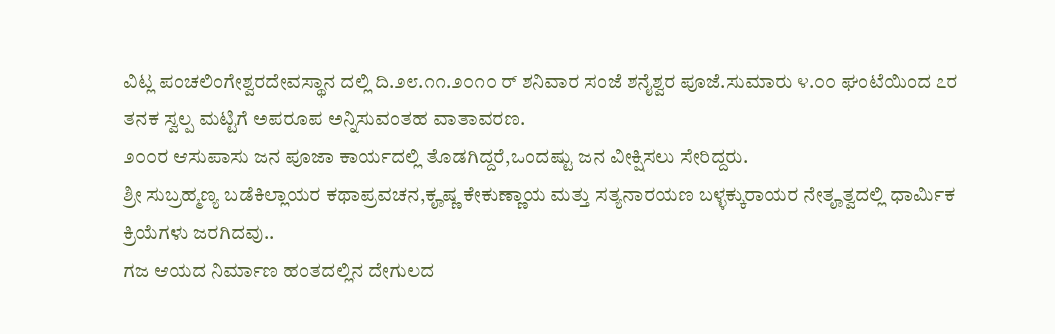ವಿಟ್ಲ ಪಂಚಲಿಂಗೇಶ್ವರದೇವಸ್ಥಾನ ದಲ್ಲಿ ದಿ.೨೮.೧೧.೨೦೧೦ ರ್ ಶನಿವಾರ ಸಂಜೆ ಶನೈಶ್ವರ ಪೂಜೆ.ಸುಮಾರು ೪.೦೦ ಘಂಟೆಯಿಂದ ೭ರ ತನಕ ಸ್ವಲ್ಪ ಮಟ್ಟಿಗೆ ಅಪರೂಪ ಅನ್ನಿಸುವಂತಹ ವಾತಾವರಣ.
೨೦೦ರ ಆಸುಪಾಸು ಜನ ಪೂಜಾ ಕಾರ್ಯದಲ್ಲಿ ತೊಡಗಿದ್ದರೆ,ಒಂದಷ್ಟು ಜನ ವೀಕ್ಷಿಸಲು ಸೇರಿದ್ದರು.
ಶ್ರೀ ಸುಬ್ರಹ್ಮಣ್ಯ ಬಡೆಕಿಲ್ಲಾಯರ ಕಥಾಪ್ರವಚನ,ಕೄಷ್ಣ ಕೇಕುಣ್ಣಾಯ ಮತ್ತು ಸತ್ಯನಾರಯಣ ಬಳ್ಳಕ್ಕುರಾಯರ ನೇತೄತ್ವದಲ್ಲಿ ಧಾರ್ಮಿಕ ಕ್ರಿಯೆಗಳು ಜರಗಿದವು..
ಗಜ ಆಯದ ನಿರ್ಮಾಣ ಹಂತದಲ್ಲಿನ ದೇಗುಲದ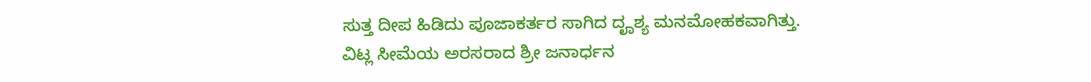ಸುತ್ತ ದೀಪ ಹಿಡಿದು ಪೂಜಾಕರ್ತರ ಸಾಗಿದ ದೄಶ್ಯ ಮನಮೋಹಕವಾಗಿತ್ತು.
ವಿಟ್ಲ ಸೀಮೆಯ ಅರಸರಾದ ಶ್ರೀ ಜನಾರ್ಧನ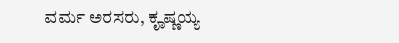ವರ್ಮ ಅರಸರು, ಕೄಷ್ಣಯ್ಯ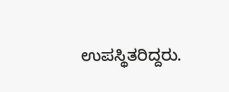ಉಪಸ್ಥಿತರಿದ್ದರು.